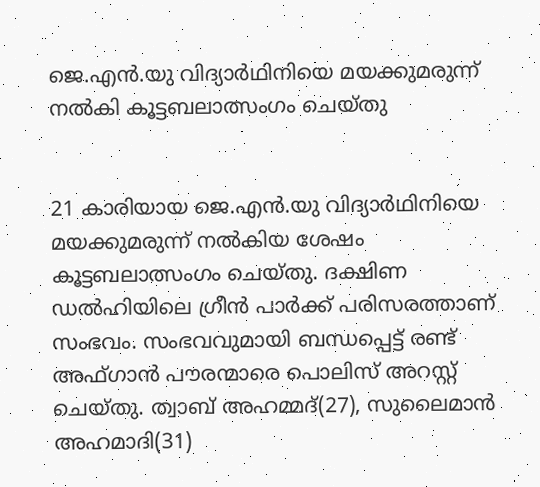ജെ.എന്‍.യു വിദ്യാര്‍ഥിനിയെ മയക്കുമരുന്ന് നല്‍കി കൂട്ടബലാത്സംഗം ചെയ്തു


21 കാരിയായ ജെ.എന്‍.യു വിദ്യാര്‍ഥിനിയെ മയക്കുമരുന്ന് നല്‍കിയ ശേഷം കൂട്ടബലാത്സംഗം ചെയ്തു. ദക്ഷിണ ഡല്‍ഹിയിലെ ഗ്രീന്‍ പാര്‍ക്ക് പരിസരത്താണ് സംഭവം. സംഭവവുമായി ബന്ധപ്പെട്ട് രണ്ട് അഫ്ഗാന്‍ പൗരന്മാരെ പൊലിസ് അറസ്റ്റ് ചെയ്തു. ത്വാബ് അഹമ്മദ്(27), സുലൈമാന്‍ അഹമാദി(31)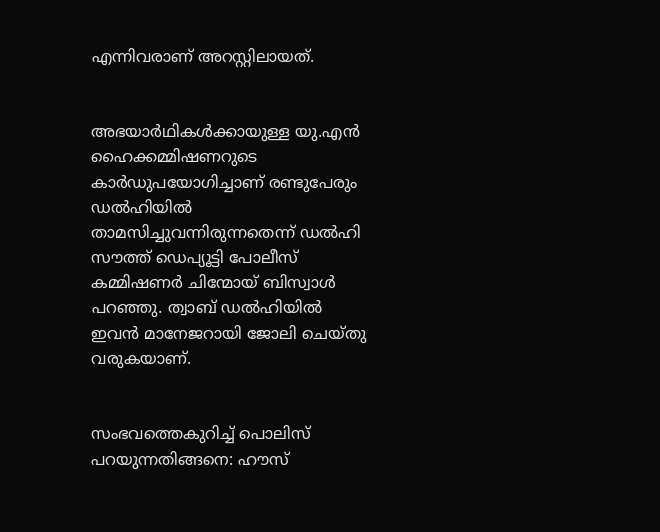എന്നിവരാണ് അറസ്റ്റിലായത്.


അഭയാര്‍ഥികള്‍ക്കായുള്ള യു.എന്‍ ഹൈക്കമ്മിഷണറുടെ കാര്‍ഡുപയോഗിച്ചാണ് രണ്ടുപേരും ഡല്‍ഹിയില്‍ താമസിച്ചുവന്നിരുന്നതെന്ന് ഡല്‍ഹി സൗത്ത് ഡെപ്യൂട്ടി പോലീസ് കമ്മിഷണര്‍ ചിന്മോയ് ബിസ്വാള്‍ പറഞ്ഞു. ത്വാബ് ഡല്‍ഹിയില്‍ ഇവന്‍ മാനേജറായി ജോലി ചെയ്തു വരുകയാണ്.


സംഭവത്തെകുറിച്ച് പൊലിസ് പറയുന്നതിങ്ങനെ: ഹൗസ്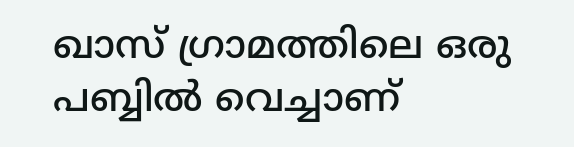ഖാസ് ഗ്രാമത്തിലെ ഒരു പബ്ബില്‍ വെച്ചാണ്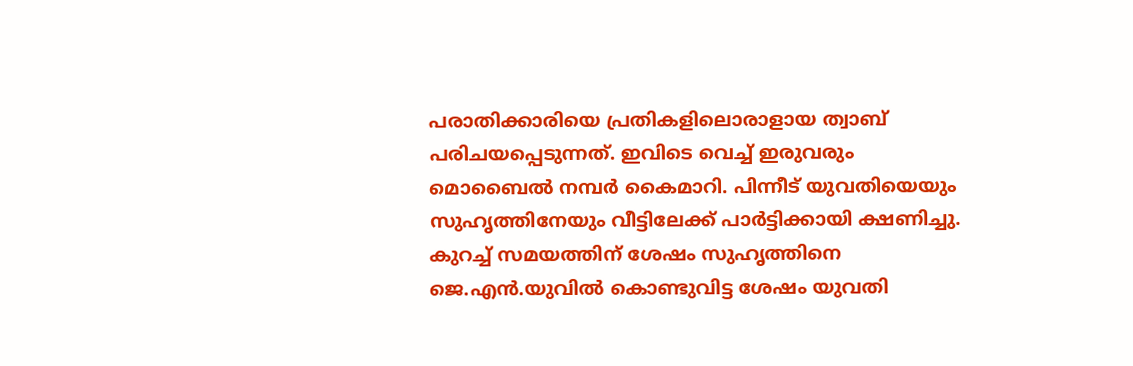പരാതിക്കാരിയെ പ്രതികളിലൊരാളായ ത്വാബ് പരിചയപ്പെടുന്നത്. ഇവിടെ വെച്ച് ഇരുവരും മൊബൈല്‍ നമ്പര്‍ കൈമാറി. പിന്നീട് യുവതിയെയും സുഹൃത്തിനേയും വീട്ടിലേക്ക് പാര്‍ട്ടിക്കായി ക്ഷണിച്ചു. കുറച്ച് സമയത്തിന് ശേഷം സുഹൃത്തിനെ ജെ.എന്‍.യുവില്‍ കൊണ്ടുവിട്ട ശേഷം യുവതി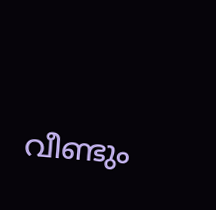വീണ്ടും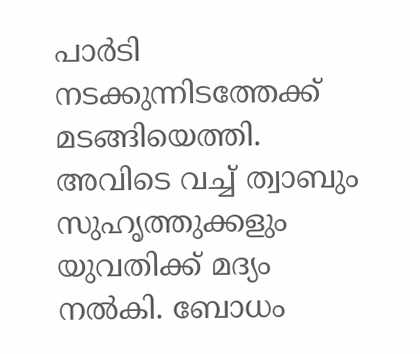പാര്‍ടി നടക്കുന്നിടത്തേക്ക് മടങ്ങിയെത്തി. അവിടെ വച്ച് ത്വാബും സുഹൃത്തുക്കളും യുവതിക്ക് മദ്യം നല്‍കി. ബോധം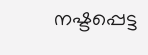നഷ്ടപ്പെട്ട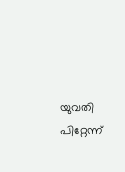യുവതി പിറ്റേന്ന്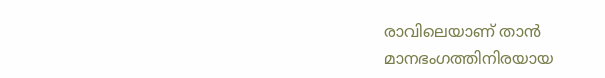രാവിലെയാണ് താന്‍ മാനഭംഗത്തിനിരയായ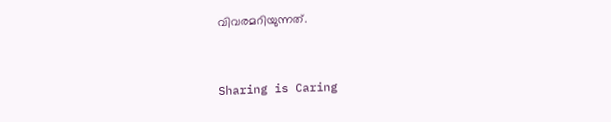വിവരമറിയുന്നത്.



Sharing is Caring